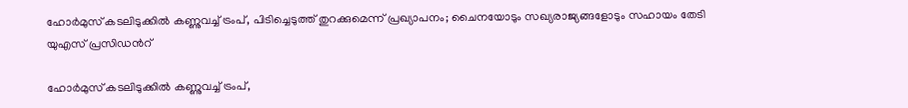ഹോർമുസ് കടലിടുക്കിൽ കണ്ണുവച്ച് ട്രംപ്, പിടിച്ചെടുത്ത് തുറക്കുമെന്ന് പ്രഖ്യാപനം; ചൈനയോടും സഖ്യരാജ്യങ്ങളോടും സഹായം തേടി യുഎസ് പ്രസിഡന്‍റ്

ഹോർമുസ് കടലിടുക്കിൽ കണ്ണുവച്ച് ട്രംപ്,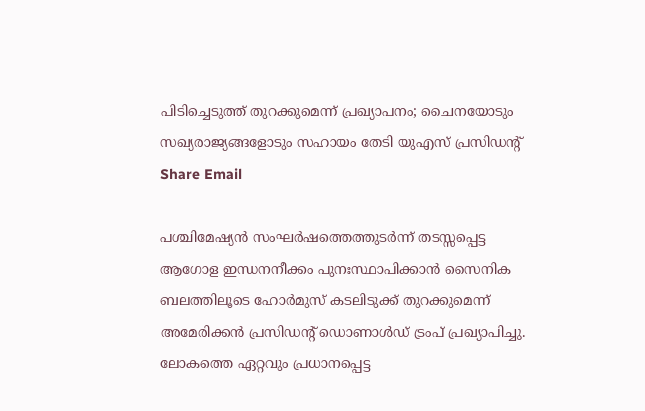പിടിച്ചെടുത്ത് തുറക്കുമെന്ന് പ്രഖ്യാപനം; ചൈനയോടും സഖ്യരാജ്യങ്ങളോടും സഹായം തേടി യുഎസ് പ്രസിഡന്‍റ്
Share Email

പശ്ചിമേഷ്യൻ സംഘർഷത്തെത്തുടർന്ന് തടസ്സപ്പെട്ട ആഗോള ഇന്ധനനീക്കം പുനഃസ്ഥാപിക്കാൻ സൈനിക ബലത്തിലൂടെ ഹോർമുസ് കടലിടുക്ക് തുറക്കുമെന്ന് അമേരിക്കൻ പ്രസിഡന്റ് ഡൊണാൾഡ് ട്രംപ് പ്രഖ്യാപിച്ചു. ലോകത്തെ ഏറ്റവും പ്രധാനപ്പെട്ട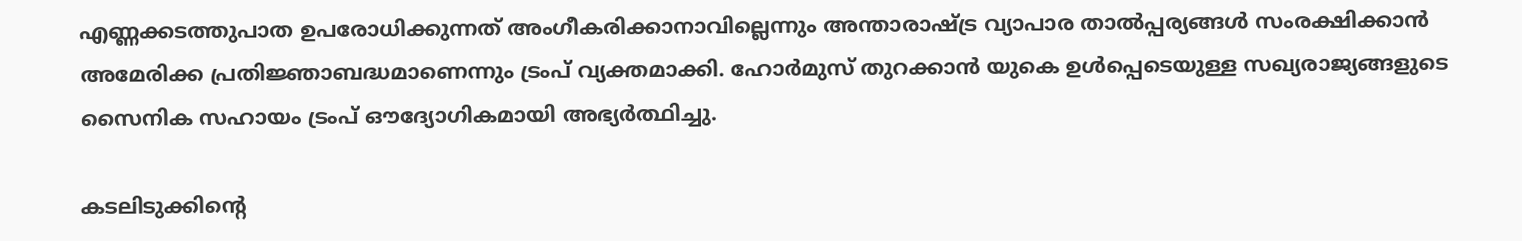എണ്ണക്കടത്തുപാത ഉപരോധിക്കുന്നത് അംഗീകരിക്കാനാവില്ലെന്നും അന്താരാഷ്ട്ര വ്യാപാര താൽപ്പര്യങ്ങൾ സംരക്ഷിക്കാൻ അമേരിക്ക പ്രതിജ്ഞാബദ്ധമാണെന്നും ട്രംപ് വ്യക്തമാക്കി. ഹോർമുസ് തുറക്കാൻ യുകെ ഉൾപ്പെടെയുള്ള സഖ്യരാജ്യങ്ങളുടെ സൈനിക സഹായം ട്രംപ് ഔദ്യോഗികമായി അഭ്യർത്ഥിച്ചു.

കടലിടുക്കിന്റെ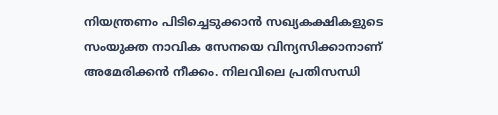നിയന്ത്രണം പിടിച്ചെടുക്കാൻ സഖ്യകക്ഷികളുടെ സംയുക്ത നാവിക സേനയെ വിന്യസിക്കാനാണ് അമേരിക്കൻ നീക്കം. നിലവിലെ പ്രതിസന്ധി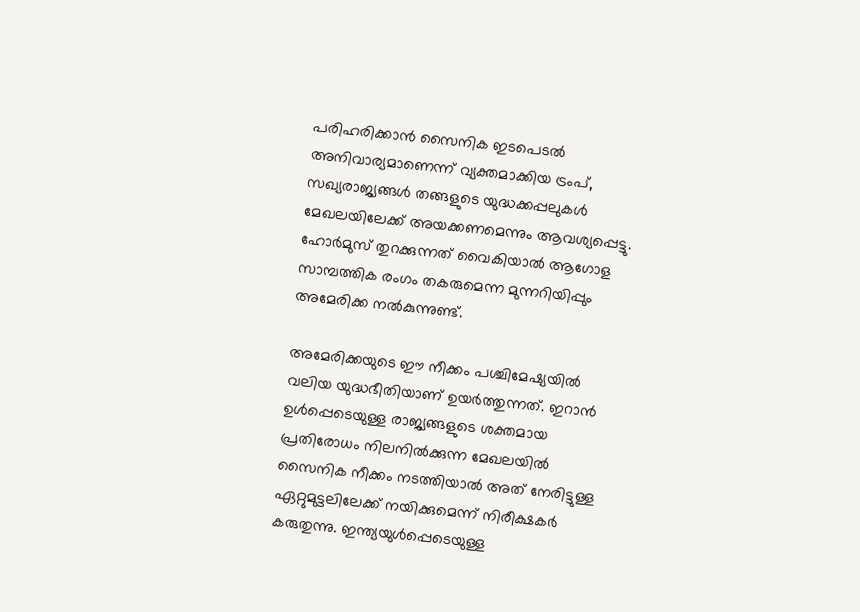പരിഹരിക്കാൻ സൈനിക ഇടപെടൽ അനിവാര്യമാണെന്ന് വ്യക്തമാക്കിയ ട്രംപ്, സഖ്യരാജ്യങ്ങൾ തങ്ങളുടെ യുദ്ധക്കപ്പലുകൾ മേഖലയിലേക്ക് അയക്കണമെന്നും ആവശ്യപ്പെട്ടു. ഹോർമുസ് തുറക്കുന്നത് വൈകിയാൽ ആഗോള സാമ്പത്തിക രംഗം തകരുമെന്ന മുന്നറിയിപ്പും അമേരിക്ക നൽകുന്നുണ്ട്.

അമേരിക്കയുടെ ഈ നീക്കം പശ്ചിമേഷ്യയിൽ വലിയ യുദ്ധഭീതിയാണ് ഉയർത്തുന്നത്. ഇറാൻ ഉൾപ്പെടെയുള്ള രാജ്യങ്ങളുടെ ശക്തമായ പ്രതിരോധം നിലനിൽക്കുന്ന മേഖലയിൽ സൈനിക നീക്കം നടത്തിയാൽ അത് നേരിട്ടുള്ള ഏറ്റുമുട്ടലിലേക്ക് നയിക്കുമെന്ന് നിരീക്ഷകർ കരുതുന്നു. ഇന്ത്യയുൾപ്പെടെയുള്ള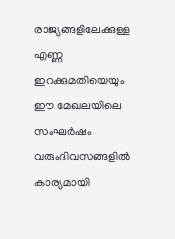രാജ്യങ്ങളിലേക്കുള്ള എണ്ണ ഇറക്കുമതിയെയും ഈ മേഖലയിലെ സംഘർഷം വരുംദിവസങ്ങളിൽ കാര്യമായി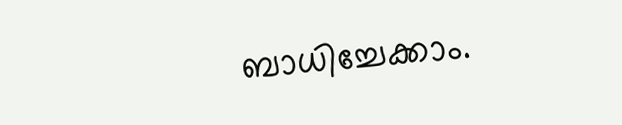ബാധിച്ചേക്കാം.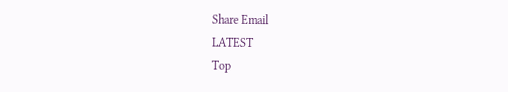Share Email
LATEST
Top